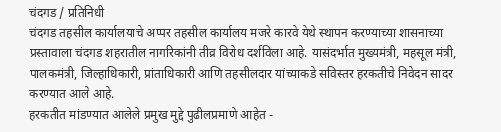चंदगड / प्रतिनिधी
चंदगड तहसील कार्यालयाचे अप्पर तहसील कार्यालय मजरे कारवे येथे स्थापन करण्याच्या शासनाच्या प्रस्तावाला चंदगड शहरातील नागरिकांनी तीव्र विरोध दर्शविला आहे. यासंदर्भात मुख्यमंत्री, महसूल मंत्री, पालकमंत्री, जिल्हाधिकारी, प्रांताधिकारी आणि तहसीलदार यांच्याकडे सविस्तर हरकतीचे निवेदन सादर करण्यात आले आहे.
हरकतीत मांडण्यात आलेले प्रमुख मुद्दे पुढीलप्रमाणे आहेत -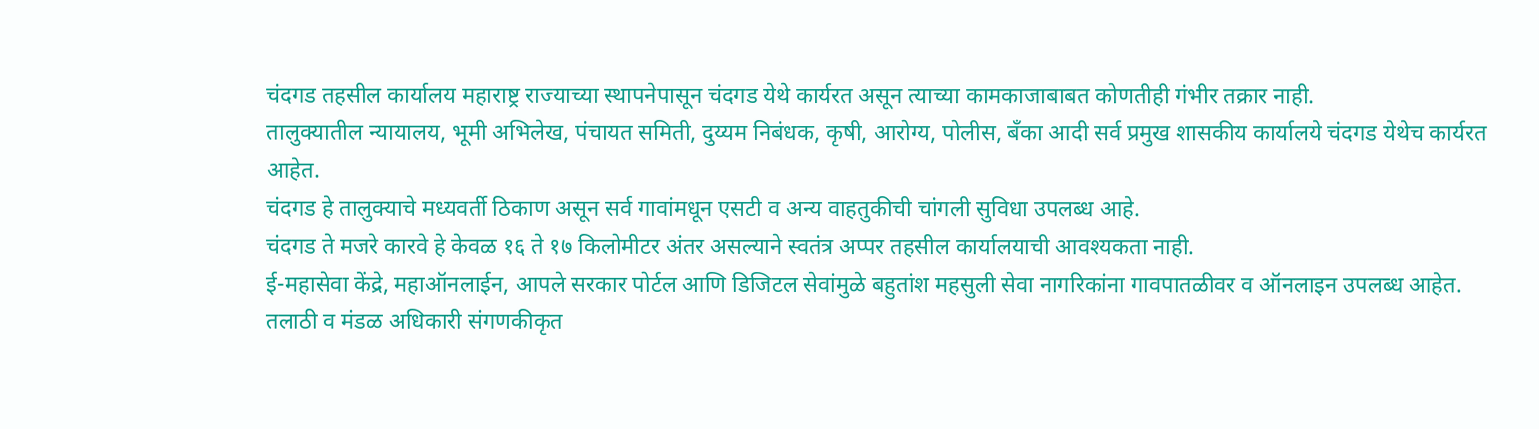चंदगड तहसील कार्यालय महाराष्ट्र राज्याच्या स्थापनेपासून चंदगड येथे कार्यरत असून त्याच्या कामकाजाबाबत कोणतीही गंभीर तक्रार नाही.
तालुक्यातील न्यायालय, भूमी अभिलेख, पंचायत समिती, दुय्यम निबंधक, कृषी, आरोग्य, पोलीस, बँका आदी सर्व प्रमुख शासकीय कार्यालये चंदगड येथेच कार्यरत आहेत.
चंदगड हे तालुक्याचे मध्यवर्ती ठिकाण असून सर्व गावांमधून एसटी व अन्य वाहतुकीची चांगली सुविधा उपलब्ध आहे.
चंदगड ते मजरे कारवे हे केवळ १६ ते १७ किलोमीटर अंतर असल्याने स्वतंत्र अप्पर तहसील कार्यालयाची आवश्यकता नाही.
ई-महासेवा केंद्रे, महाऑनलाईन, आपले सरकार पोर्टल आणि डिजिटल सेवांमुळे बहुतांश महसुली सेवा नागरिकांना गावपातळीवर व ऑनलाइन उपलब्ध आहेत.
तलाठी व मंडळ अधिकारी संगणकीकृत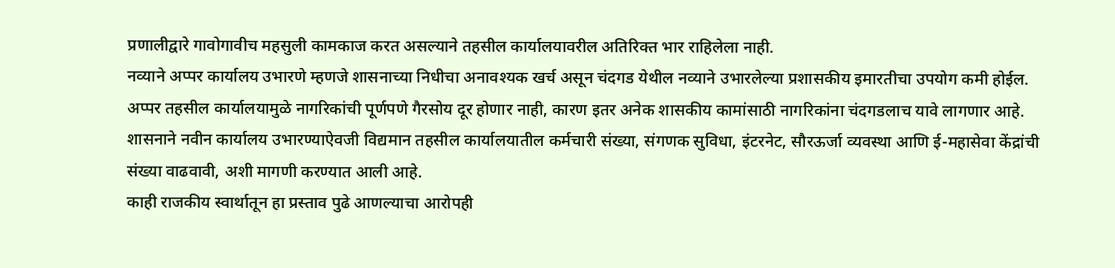प्रणालीद्वारे गावोगावीच महसुली कामकाज करत असल्याने तहसील कार्यालयावरील अतिरिक्त भार राहिलेला नाही.
नव्याने अप्पर कार्यालय उभारणे म्हणजे शासनाच्या निधीचा अनावश्यक खर्च असून चंदगड येथील नव्याने उभारलेल्या प्रशासकीय इमारतीचा उपयोग कमी होईल.
अप्पर तहसील कार्यालयामुळे नागरिकांची पूर्णपणे गैरसोय दूर होणार नाही, कारण इतर अनेक शासकीय कामांसाठी नागरिकांना चंदगडलाच यावे लागणार आहे.
शासनाने नवीन कार्यालय उभारण्याऐवजी विद्यमान तहसील कार्यालयातील कर्मचारी संख्या, संगणक सुविधा, इंटरनेट, सौरऊर्जा व्यवस्था आणि ई-महासेवा केंद्रांची संख्या वाढवावी, अशी मागणी करण्यात आली आहे.
काही राजकीय स्वार्थातून हा प्रस्ताव पुढे आणल्याचा आरोपही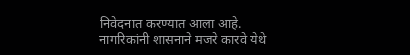निवेदनात करण्यात आला आहे. नागरिकांनी शासनाने मजरे कारवे येथे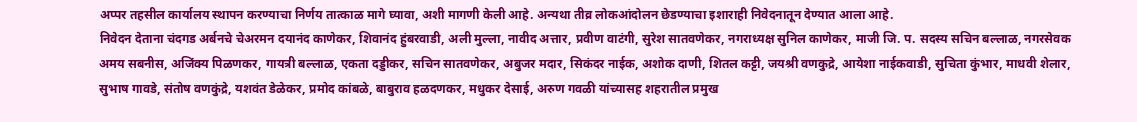अप्पर तहसील कार्यालय स्थापन करण्याचा निर्णय तात्काळ मागे घ्यावा, अशी मागणी केली आहे. अन्यथा तीव्र लोकआंदोलन छेडण्याचा इशाराही निवेदनातून देण्यात आला आहे.
निवेदन देताना चंदगड अर्बनचे चेअरमन दयानंद काणेकर, शिवानंद हुंबरवाडी, अली मुल्ला, नावीद अत्तार, प्रवीण वाटंगी, सुरेश सातवणेकर, नगराध्यक्ष सुनिल काणेकर, माजी जि. प. सदस्य सचिन बल्लाळ, नगरसेवक अमय सबनीस, अजिंक्य पिळणकर, गायत्री बल्लाळ, एकता दड्डीकर, सचिन सातवणेकर, अबुजर मदार, सिकंदर नाईक, अशोक दाणी, शितल कट्टी, जयश्री वणकुद्रे, आयेशा नाईकवाडी, सुचिता कुंभार, माधवी शेलार, सुभाष गावडे, संतोष वणकुंद्रे, यशवंत डेळेकर, प्रमोद कांबळे, बाबुराव हळदणकर, मधुकर देसाई, अरुण गवळी यांच्यासह शहरातील प्रमुख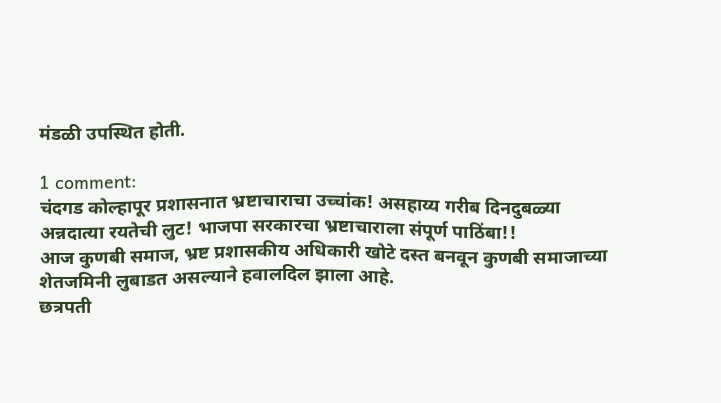मंडळी उपस्थित होती.

1 comment:
चंदगड कोल्हापूर प्रशासनात भ्रष्टाचाराचा उच्चांक! असहाय्य गरीब दिनदुबळ्या अन्नदात्या रयतेची लुट! भाजपा सरकारचा भ्रष्टाचाराला संपूर्ण पाठिंबा!!
आज कुणबी समाज, भ्रष्ट प्रशासकीय अधिकारी खोटे दस्त बनवून कुणबी समाजाच्या शेतजमिनी लुबाडत असल्याने हवालदिल झाला आहे.
छत्रपती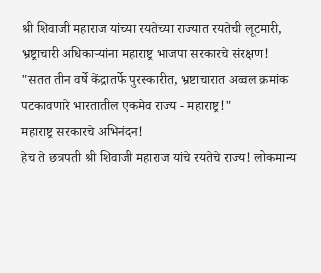श्री शिवाजी महाराज यांच्या रयतेच्या राज्यात रयतेची लूटमारी, भ्रष्ट्राचारी अधिकाऱ्यांना महाराष्ट्र भाजपा सरकारचे संरक्षण!
"सतत तीन वर्षे केंद्रातर्फे पुरस्कारीत, भ्रष्टाचारात अव्वल क्रमांक पटकावणारे भारतातील एकमेव राज्य - महाराष्ट्र!"
महाराष्ट्र सरकारचे अभिनंदन!
हेच ते छत्रपती श्री शिवाजी महाराज यांचे रयतेचे राज्य! लोकमान्य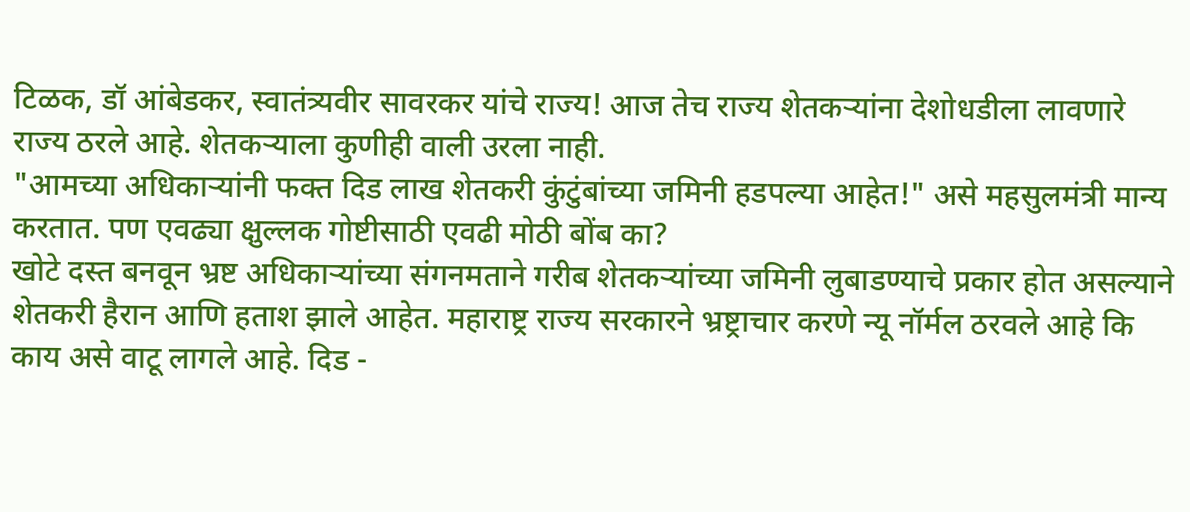टिळक, डॉ आंबेडकर, स्वातंत्र्यवीर सावरकर यांचे राज्य! आज तेच राज्य शेतकऱ्यांना देशोधडीला लावणारे राज्य ठरले आहे. शेतकऱ्याला कुणीही वाली उरला नाही.
"आमच्या अधिकाऱ्यांनी फक्त दिड लाख शेतकरी कुंटुंबांच्या जमिनी हडपल्या आहेत!" असे महसुलमंत्री मान्य करतात. पण एवढ्या क्षुल्लक गोष्टीसाठी एवढी मोठी बोंब का?
खोटे दस्त बनवून भ्रष्ट अधिकाऱ्यांच्या संगनमताने गरीब शेतकऱ्यांच्या जमिनी लुबाडण्याचे प्रकार होत असल्याने शेतकरी हैरान आणि हताश झाले आहेत. महाराष्ट्र राज्य सरकारने भ्रष्ट्राचार करणे न्यू नॉर्मल ठरवले आहे कि काय असे वाटू लागले आहे. दिड -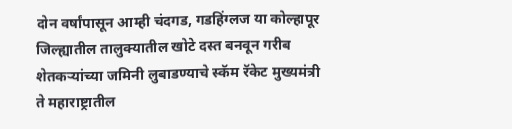दोन वर्षांपासून आम्ही चंदगड, गडहिंग्लज या कोल्हापूर जिल्ह्यातील तालुक्यातील खोटे दस्त बनवून गरीब शेतकऱ्यांच्या जमिनी लुबाडण्याचे स्कॅम रॅकेट मुख्यमंत्री ते महाराष्ट्रातील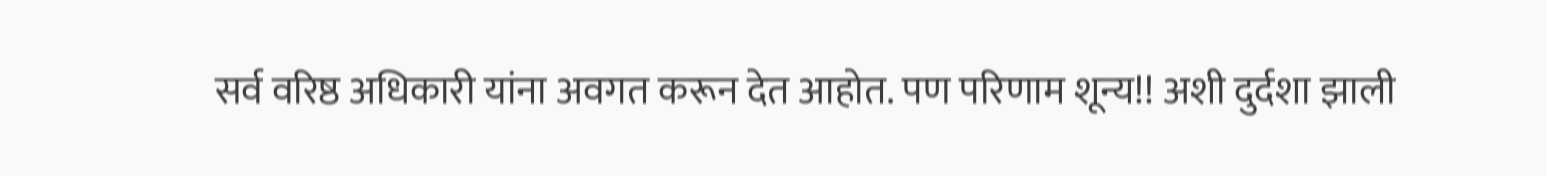सर्व वरिष्ठ अधिकारी यांना अवगत करून देत आहोत. पण परिणाम शून्य!! अशी दुर्दशा झाली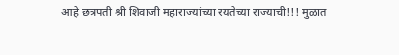आहे छत्रपती श्री शिवाजी महाराज्यांच्या रयतेच्या राज्याची!!! मुळात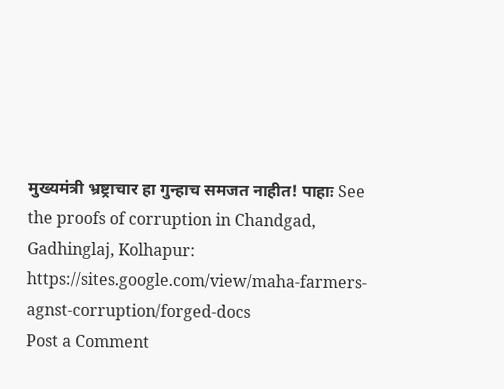मुख्यमंत्री भ्रष्ट्राचार हा गुन्हाच समजत नाहीत! पाहाः See the proofs of corruption in Chandgad, Gadhinglaj, Kolhapur:
https://sites.google.com/view/maha-farmers-agnst-corruption/forged-docs
Post a Comment